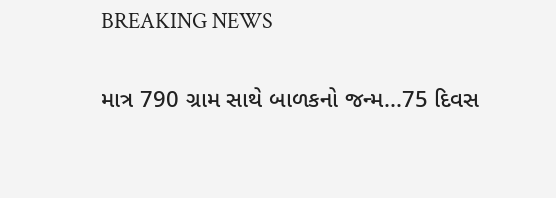BREAKING NEWS

માત્ર 790 ગ્રામ સાથે બાળકનો જન્મ...75 દિવસ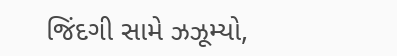જિંદગી સામે ઝઝૂમ્યો,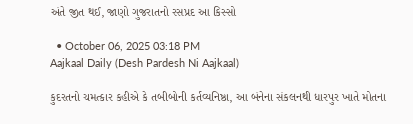અંતે જીત થઈ, જાણો ગુજરાતનો રસપ્રદ આ કિસ્સો

  • October 06, 2025 03:18 PM
Aajkaal Daily (Desh Pardesh Ni Aajkaal)

કુદરતનો ચમત્કાર કહીએ કે તબીબોની કર્તવ્યનિષ્ઠા, આ બંનેના સંકલનથી ધારપુર ખાતે મોતના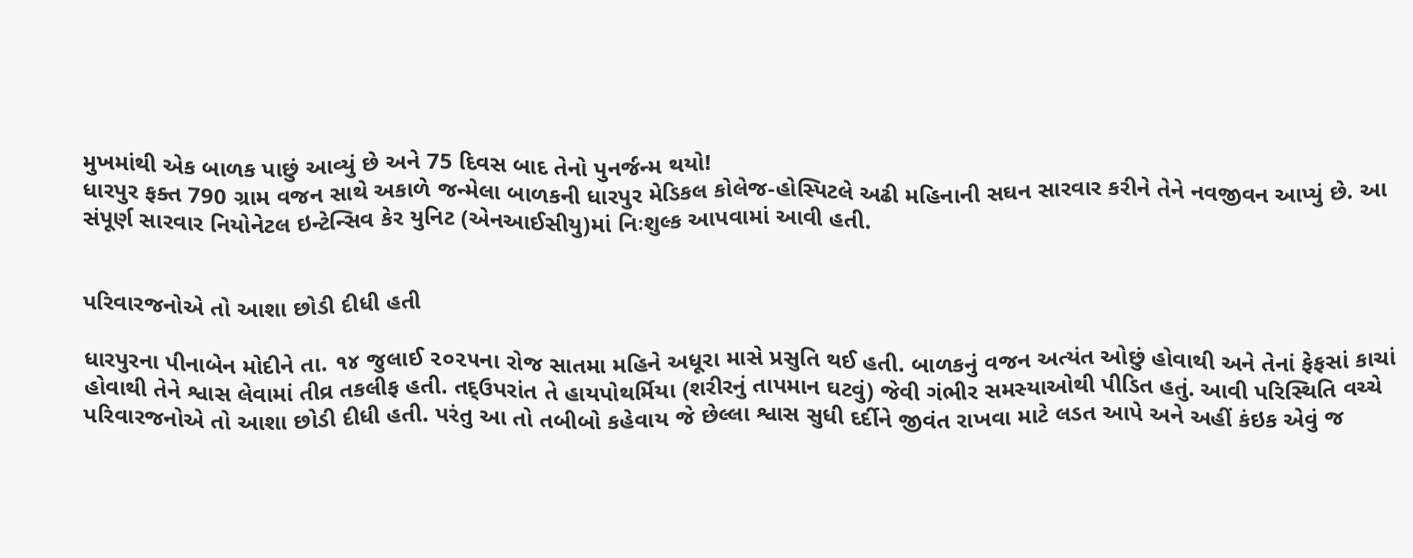મુખમાંથી એક બાળક પાછું આવ્યું છે અને 75 દિવસ બાદ તેનો પુનર્જન્મ થયો!
ધારપુર ફક્ત 790 ગ્રામ વજન સાથે અકાળે જન્મેલા બાળકની ધારપુર મેડિકલ કોલેજ-હોસ્પિટલે અઢી મહિનાની સઘન સારવાર કરીને તેને નવજીવન આપ્યું છે. આ સંપૂર્ણ સારવાર નિયોનેટલ ઇન્ટેન્સિવ કેર યુનિટ (એનઆઈસીયુ)માં નિઃશુલ્ક આપવામાં આવી હતી.


પરિવારજનોએ તો આશા છોડી દીધી હતી

ધારપુરના પીનાબેન મોદીને તા. ૧૪ જુલાઈ ૨૦૨૫ના રોજ સાતમા મહિને અધૂરા માસે પ્રસુતિ થઈ હતી. બાળકનું વજન અત્યંત ઓછું હોવાથી અને તેનાં ફેફસાં કાચાં હોવાથી તેને શ્વાસ લેવામાં તીવ્ર તકલીફ હતી. તદ્ઉપરાંત તે હાયપોથર્મિયા (શરીરનું તાપમાન ઘટવું) જેવી ગંભીર સમસ્યાઓથી પીડિત હતું. આવી પરિસ્થિતિ વચ્ચે પરિવારજનોએ તો આશા છોડી દીધી હતી. પરંતુ આ તો તબીબો કહેવાય જે છેલ્લા શ્વાસ સુધી દર્દીને જીવંત રાખવા માટે લડત આપે અને અહીં કંઇક એવું જ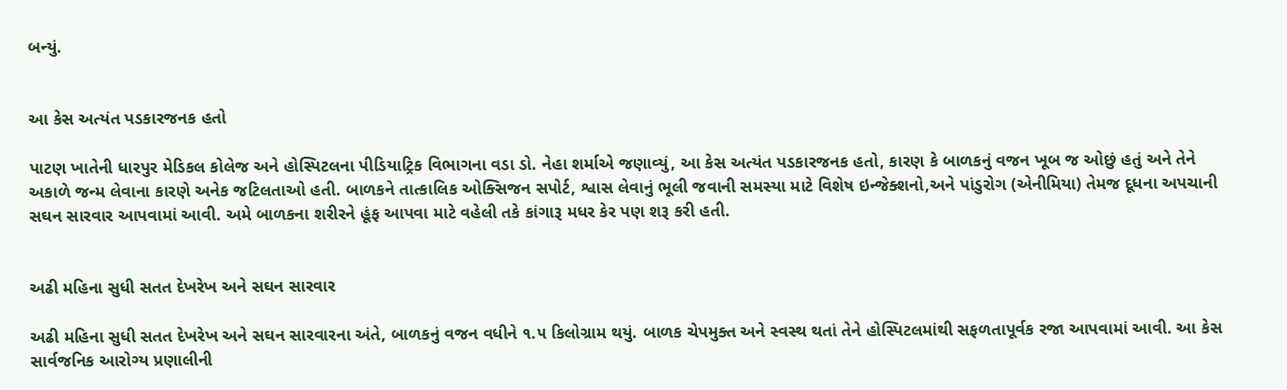બન્યું.


આ કેસ અત્યંત પડકારજનક હતો

પાટણ ખાતેની ધારપુર મેડિકલ કોલેજ અને હોસ્પિટલના પીડિયાટ્રિક વિભાગના વડા ડો. નેહા શર્માએ જણાવ્યું, આ કેસ અત્યંત પડકારજનક હતો, કારણ કે બાળકનું વજન ખૂબ જ ઓછું હતું અને તેને અકાળે જન્મ લેવાના કારણે અનેક જટિલતાઓ હતી. બાળકને તાત્કાલિક ઓક્સિજન સપોર્ટ, શ્વાસ લેવાનું ભૂલી જવાની સમસ્યા માટે વિશેષ ઇન્જેક્શનો,અને પાંડુરોગ (એનીમિયા) તેમજ દૂધના અપચાની સઘન સારવાર આપવામાં આવી. અમે બાળકના શરીરને હૂંફ આપવા માટે વહેલી તકે કાંગારૂ મધર કેર પણ શરૂ કરી હતી.


અઢી મહિના સુધી સતત દેખરેખ અને સઘન સારવાર

અઢી મહિના સુધી સતત દેખરેખ અને સઘન સારવારના અંતે, બાળકનું વજન વધીને ૧.૫ કિલોગ્રામ થયું. બાળક ચેપમુક્ત અને સ્વસ્થ થતાં તેને હોસ્પિટલમાંથી સફળતાપૂર્વક રજા આપવામાં આવી. આ કેસ સાર્વજનિક આરોગ્ય પ્રણાલીની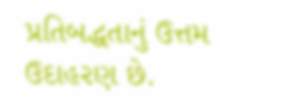પ્રતિબદ્ધતાનું ઉત્તમ ઉદાહરણ છે.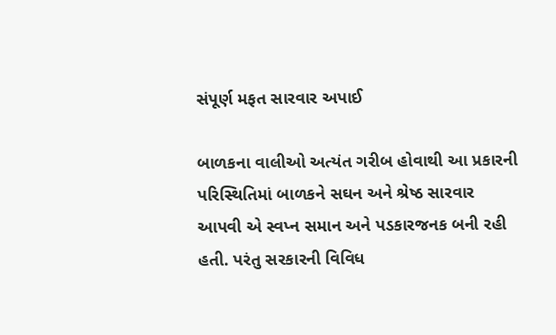સંપૂર્ણ મફત સારવાર અપાઈ

બાળકના વાલીઓ અત્યંત ગરીબ હોવાથી આ પ્રકારની પરિસ્થિતિમાં બાળકને સઘન અને શ્રેષ્ઠ સારવાર આપવી એ સ્વપ્ન સમાન અને પડકારજનક બની રહી હતી. પરંતુ સરકારની વિવિધ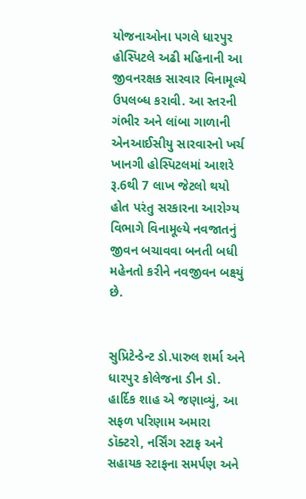યોજનાઓના પગલે ધારપુર હોસ્પિટલે અઢી મહિનાની આ જીવનરક્ષક સારવાર વિનામૂલ્યે ઉપલબ્ધ કરાવી. આ સ્તરની ગંભીર અને લાંબા ગાળાની એનઆઈસીયુ સારવારનો ખર્ચ ખાનગી હોસ્પિટલમાં આશરે રૂ.6થી 7 લાખ જેટલો થયો હોત પરંતુ સરકારના આરોગ્ય વિભાગે વિનામૂલ્યે નવજાતનું જીવન બચાવવા બનતી બધી મહેનતો કરીને નવજીવન બક્ષ્યું છે.


સુપ્રિટેન્ડેન્ટ ડો.પારુલ શર્મા અને ધારપુર કોલેજના ડીન ડો. હાર્દિક શાહ એ જણાવ્યું, આ સફળ પરિણામ અમારા ડૉક્ટરો, નર્સિંગ સ્ટાફ અને સહાયક સ્ટાફના સમર્પણ અને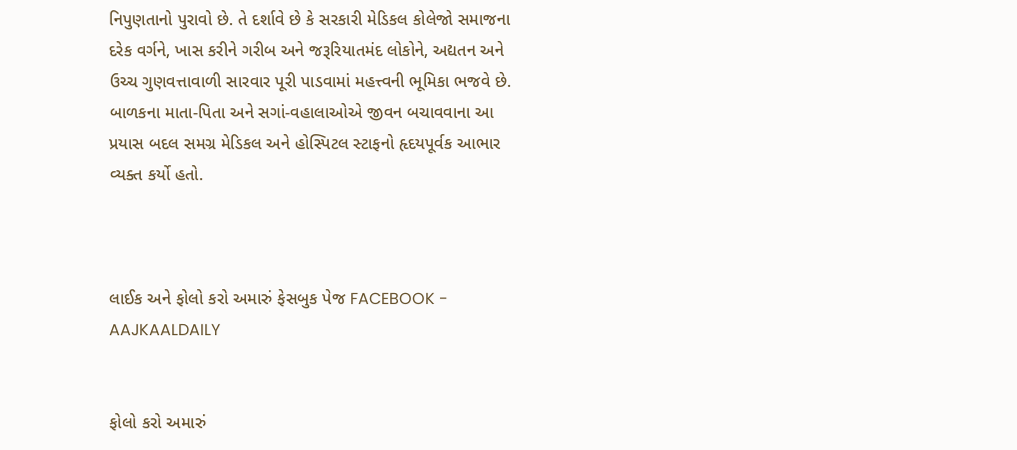નિપુણતાનો પુરાવો છે. તે દર્શાવે છે કે સરકારી મેડિકલ કોલેજો સમાજના દરેક વર્ગને, ખાસ કરીને ગરીબ અને જરૂરિયાતમંદ લોકોને, અદ્યતન અને ઉચ્ચ ગુણવત્તાવાળી સારવાર પૂરી પાડવામાં મહત્ત્વની ભૂમિકા ભજવે છે. બાળકના માતા-પિતા અને સગાં-વહાલાઓએ જીવન બચાવવાના આ પ્રયાસ બદલ સમગ્ર મેડિકલ અને હોસ્પિટલ સ્ટાફનો હૃદયપૂર્વક આભાર વ્યક્ત કર્યો હતો.



લાઈક અને ફોલો કરો અમારું ફેસબુક પેજ FACEBOOK - AAJKAALDAILY


ફોલો કરો અમારું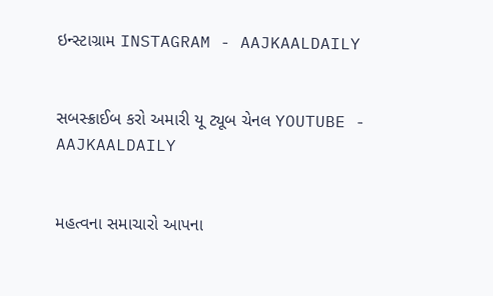ઇન્સ્ટાગ્રામ INSTAGRAM - AAJKAALDAILY


સબસ્ક્રાઈબ કરો અમારી યૂ ટ્યૂબ ચેનલ YOUTUBE - AAJKAALDAILY


મહત્વના સમાચારો આપના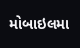મોબાઇલમા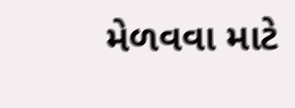મેળવવા માટે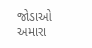જોડાઓ અમારા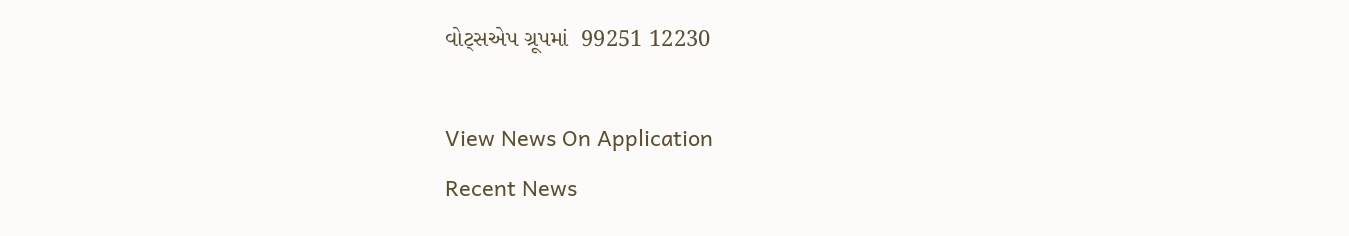વોટ્સએપ ગ્રૂપમાં  99251 12230

View News On Application
Recent News